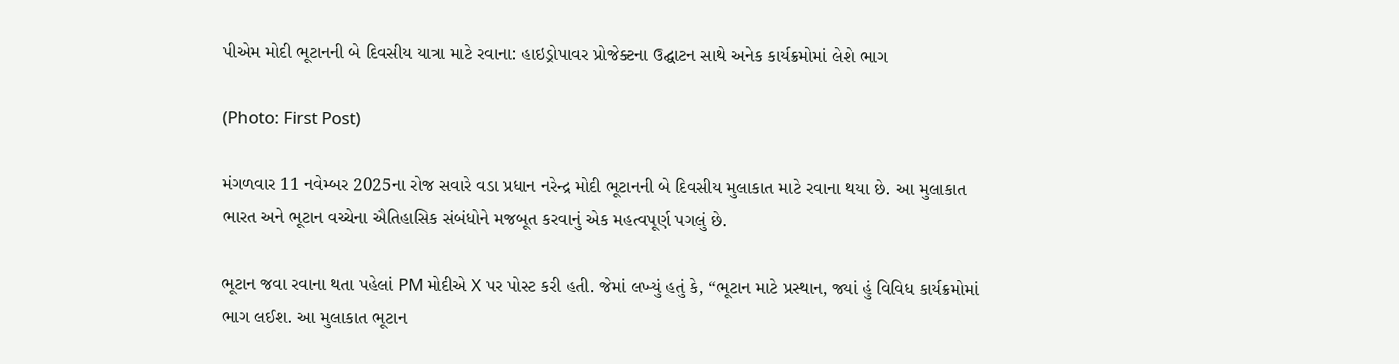પીએમ મોદી ભૂટાનની બે દિવસીય યાત્રા માટે રવાના: હાઇડ્રોપાવર પ્રોજેક્ટના ઉદ્ઘાટન સાથે અનેક કાર્યક્રમોમાં લેશે ભાગ

(Photo: First Post)

મંગળવાર 11 નવેમ્બર 2025ના રોજ સવારે વડા પ્રધાન નરેન્દ્ર મોદી ભૂટાનની બે દિવસીય મુલાકાત માટે રવાના થયા છે. આ મુલાકાત ભારત અને ભૂટાન વચ્ચેના ઐતિહાસિક સંબંધોને મજબૂત કરવાનું એક મહત્વપૂર્ણ પગલું છે.

ભૂટાન જવા રવાના થતા પહેલાં PM મોદીએ X પર પોસ્ટ કરી હતી. જેમાં લખ્યું હતું કે, “ભૂટાન માટે પ્રસ્થાન, જ્યાં હું વિવિધ કાર્યક્રમોમાં ભાગ લઈશ. આ મુલાકાત ભૂટાન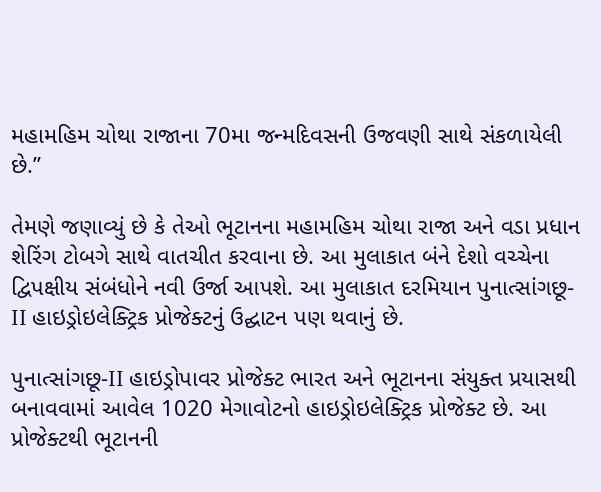મહામહિમ ચોથા રાજાના 70મા જન્મદિવસની ઉજવણી સાથે સંકળાયેલી છે.”

તેમણે જણાવ્યું છે કે તેઓ ભૂટાનના મહામહિમ ચોથા રાજા અને વડા પ્રધાન શેરિંગ ટોબગે સાથે વાતચીત કરવાના છે. આ મુલાકાત બંને દેશો વચ્ચેના દ્વિપક્ષીય સંબંધોને નવી ઉર્જા આપશે. આ મુલાકાત દરમિયાન પુનાત્સાંગછૂ-II હાઇડ્રોઇલેક્ટ્રિક પ્રોજેક્ટનું ઉદ્ઘાટન પણ થવાનું છે.

પુનાત્સાંગછૂ-II હાઇડ્રોપાવર પ્રોજેક્ટ ભારત અને ભૂટાનના સંયુક્ત પ્રયાસથી બનાવવામાં આવેલ 1020 મેગાવોટનો હાઇડ્રોઇલેક્ટ્રિક પ્રોજેક્ટ છે. આ પ્રોજેક્ટથી ભૂટાનની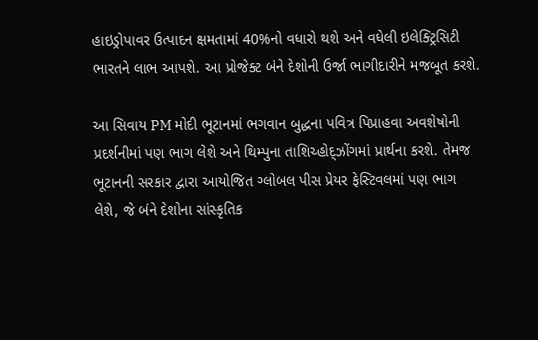હાઇડ્રોપાવર ઉત્પાદન ક્ષમતામાં 40%નો વધારો થશે અને વધેલી ઇલેક્ટ્રિસિટી ભારતને લાભ આપશે. આ પ્રોજેક્ટ બંને દેશોની ઉર્જા ભાગીદારીને મજબૂત કરશે.

આ સિવાય PM મોદી ભૂટાનમાં ભગવાન બુદ્ધના પવિત્ર પિપ્રાહવા અવશેષોની પ્રદર્શનીમાં પણ ભાગ લેશે અને થિમ્પુના તાશિચ્હોદ્ઝોંગમાં પ્રાર્થના કરશે. તેમજ ભૂટાનની સરકાર દ્વારા આયોજિત ગ્લોબલ પીસ પ્રેયર ફેસ્ટિવલમાં પણ ભાગ લેશે, જે બંને દેશોના સાંસ્કૃતિક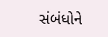સંબંધોને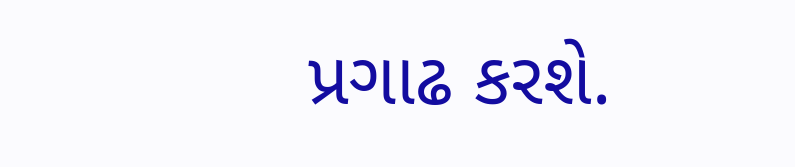પ્રગાઢ કરશે.